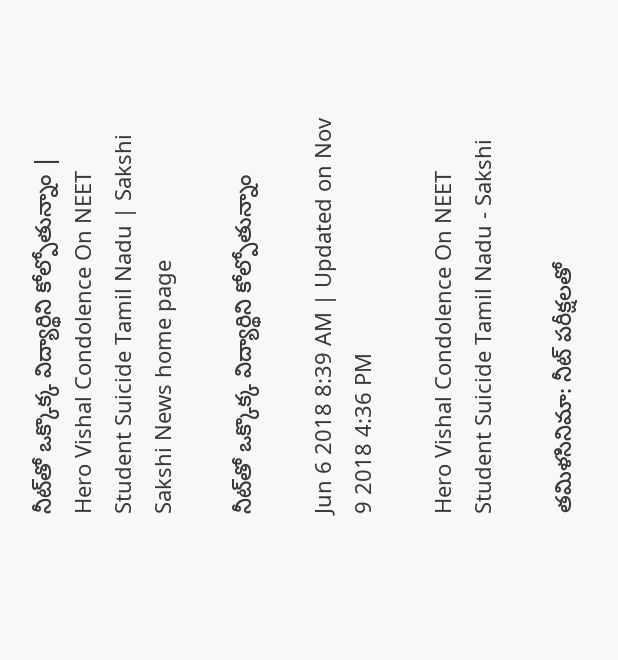నీట్‌తో ఒక్కొక్క విద్యార్థిని కోల్పోతున్నాం | Hero Vishal Condolence On NEET Student Suicide Tamil Nadu | Sakshi
Sakshi News home page

నీట్‌తో ఒక్కొక్క విద్యార్థిని కోల్పోతున్నాం

Jun 6 2018 8:39 AM | Updated on Nov 9 2018 4:36 PM

Hero Vishal Condolence On NEET Student Suicide Tamil Nadu - Sakshi

తమిళసినిమా: నీట్‌ పరీక్షలతో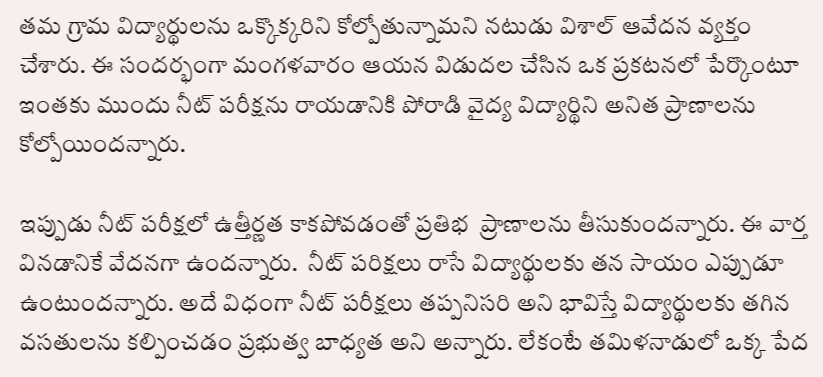తమ గ్రామ విద్యార్థులను ఒక్కొక్కరిని కోల్పోతున్నామని నటుడు విశాల్‌ ఆవేదన వ్యక్తం చేశారు. ఈ సందర్భంగా మంగళవారం ఆయన విడుదల చేసిన ఒక ప్రకటనలో పేర్కొంటూ ఇంతకు ముందు నీట్‌ పరీక్షను రాయడానికి పోరాడి వైద్య విద్యార్థిని అనిత ప్రాణాలను కోల్పోయిందన్నారు.

ఇప్పుడు నీట్‌ పరీక్షలో ఉత్తీర్ణత కాకపోవడంతో ప్రతిభ  ప్రాణాలను తీసుకుందన్నారు. ఈ వార్త వినడానికే వేదనగా ఉందన్నారు.  నీట్‌ పరిక్షలు రాసే విద్యార్థులకు తన సాయం ఎప్పుడూ ఉంటుందన్నారు. అదే విధంగా నీట్‌ పరీక్షలు తప్పనిసరి అని భావిస్తే విద్యార్థులకు తగిన వసతులను కల్పించడం ప్రభుత్వ బాధ్యత అని అన్నారు. లేకంటే తమిళనాడులో ఒక్క పేద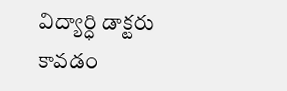విద్యార్ధి డాక్టరు కావడం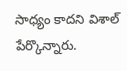సాధ్యం కాదని విశాల్‌ పేర్కొన్నారు.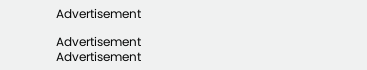Advertisement

Advertisement
Advertisement